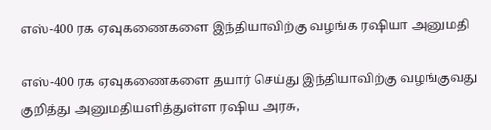எஸ்-400 ரக ஏவுகணைகளை இந்தியாவிற்கு வழங்க ரஷியா அனுமதி

எஸ்-400 ரக ஏவுகணைகளை தயார் செய்து இந்தியாவிற்கு வழங்குவது குறித்து அனுமதியளித்துள்ள ரஷிய அரசு,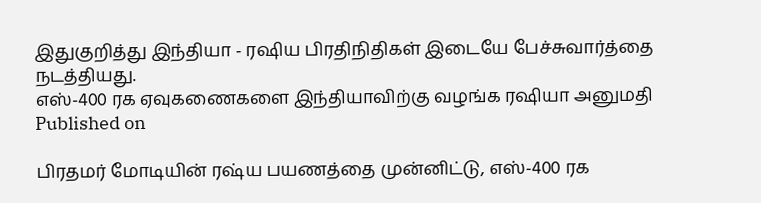இதுகுறித்து இந்தியா - ரஷிய பிரதிநிதிகள் இடையே பேச்சுவார்த்தை நடத்தியது.
எஸ்-400 ரக ஏவுகணைகளை இந்தியாவிற்கு வழங்க ரஷியா அனுமதி
Published on

பிரதமர் மோடியின் ரஷ்ய பயணத்தை முன்னிட்டு, எஸ்-400 ரக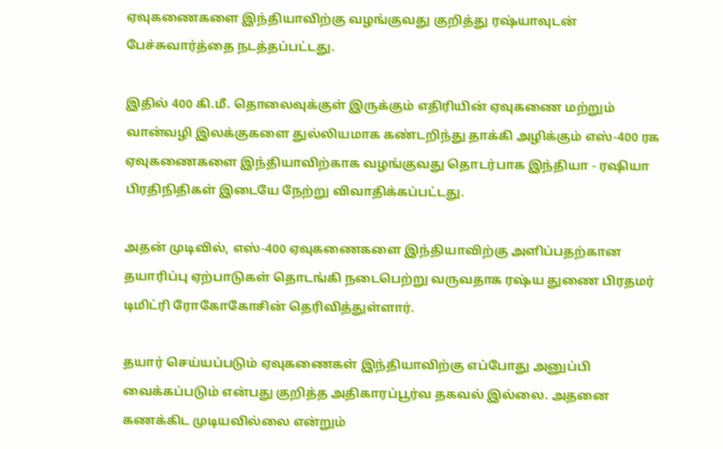ஏவுகணைகளை இந்தியாவிற்கு வழங்குவது குறித்து ரஷ்யாவுடன் பேச்சுவார்த்தை நடத்தப்பட்டது.

இதில் 400 கி.மீ. தொலைவுக்குள் இருக்கும் எதிரியின் ஏவுகணை மற்றும் வான்வழி இலக்குகளை துல்லியமாக கண்டறிந்து தாக்கி அழிக்கும் எஸ்-400 ரக ஏவுகணைகளை இந்தியாவிற்காக வழங்குவது தொடர்பாக இந்தியா - ரஷியா பிரதிநிதிகள் இடையே நேற்று விவாதிக்கப்பட்டது.

அதன் முடிவில், எஸ்-400 ஏவுகணைகளை இந்தியாவிற்கு அளிப்பதற்கான தயாரிப்பு ஏற்பாடுகள் தொடங்கி நடைபெற்று வருவதாக ரஷ்ய துணை பிரதமர் டிமிட்ரி ரோகோகோசின் தெரிவித்துள்ளார்.

தயார் செய்யப்படும் ஏவுகணைகள் இந்தியாவிற்கு எப்போது அனுப்பி வைக்கப்படும் என்பது குறித்த அதிகாரப்பூர்வ தகவல் இல்லை. அதனை கணக்கிட முடியவில்லை என்றும்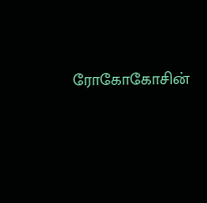ரோகோகோசின்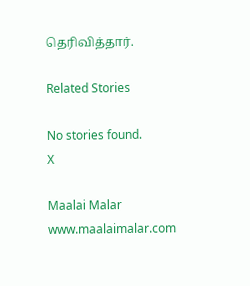தெரிவித்தார்.

Related Stories

No stories found.
X

Maalai Malar
www.maalaimalar.com